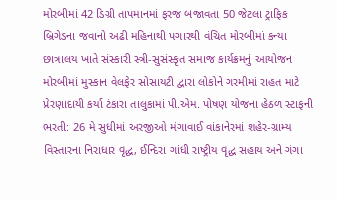મોરબીમાં 42 ડિગ્રી તાપમાનમાં ફરજ બજાવતા 50 જેટલા ટ્રાફિક બ્રિગેડના જવાનો અઢી મહિનાથી પગારથી વંચિત મોરબીમાં કન્યા છાત્રાલય ખાતે સંસ્કારી સ્ત્રી-સુસંસ્કૃત સમાજ કાર્યક્રમનું આયોજન મોરબીમાં મુસ્કાન વેલફેર સોસાયટી દ્વારા લોકોને ગરમીમાં રાહત માટે પ્રેરણાદાયી કર્યા ટંકારા તાલુકામાં પી.એમ. પોષણ યોજના હેઠળ સ્ટાફની ભરતી: 26 મે સુધીમાં અરજીઓ મંગાવાઈ વાંકાનેરમાં શહેર-ગ્રામ્ય વિસ્તારના નિરાધાર વૃદ્ધ, ઈન્દિરા ગાંધી રાષ્ટ્રીય વૃદ્ધ સહાય અને ગંગા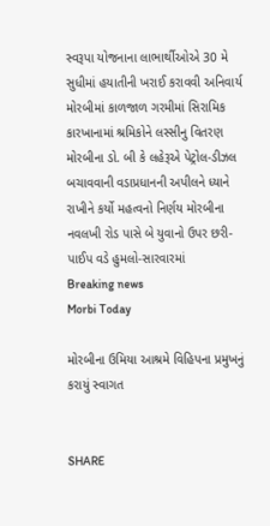સ્વરૂપા યોજનાના લાભાર્થીઓએ 30 મે સુધીમાં હયાતીની ખરાઈ કરાવવી અનિવાર્ય મોરબીમાં કાળજાળ ગરમીમાં સિરામિક કારખાનામાં શ્રમિકોને લસ્સીનુ વિતરણ મોરબીના ડો. બી કે લહેરૂએ પેટ્રોલ-ડીઝલ બચાવવાની વડાપ્રધાનની અપીલને ધ્યાને રાખીને કર્યો મહત્વનો નિર્ણય મોરબીના નવલખી રોડ પાસે બે યુવાનો ઉપર છરી-પાઈપ વડે હુમલો-સારવારમાં
Breaking news
Morbi Today

મોરબીના ઉમિયા આશ્રમે વિહિપના પ્રમુખનું કરાયું સ્વાગત


SHARE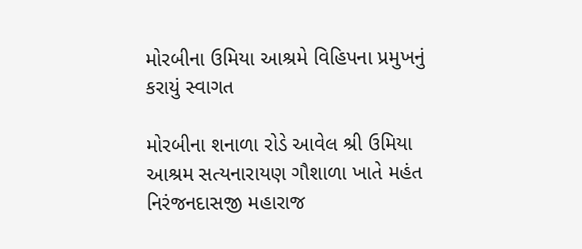મોરબીના ઉમિયા આશ્રમે વિહિપના પ્રમુખનું કરાયું સ્વાગત

મોરબીના શનાળા રોડે આવેલ શ્રી ઉમિયા આશ્રમ સત્યનારાયણ ગૌશાળા ખાતે મહંત નિરંજનદાસજી મહારાજ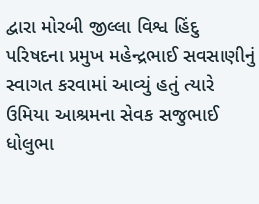દ્વારા મોરબી જીલ્લા વિશ્વ હિંદુ પરિષદના પ્રમુખ મહેન્દ્રભાઈ સવસાણીનું સ્વાગત કરવામાં આવ્યું હતું ત્યારે ઉમિયા આશ્રમના સેવક સજુભાઈ ધોલુભા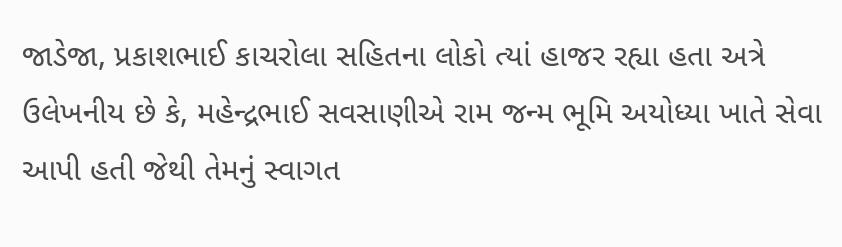જાડેજા, પ્રકાશભાઈ કાચરોલા સહિતના લોકો ત્યાં હાજર રહ્યા હતા અત્રે ઉલેખનીય છે કે, મહેન્દ્રભાઈ સવસાણીએ રામ જન્મ ભૂમિ અયોધ્યા ખાતે સેવા આપી હતી જેથી તેમનું સ્વાગત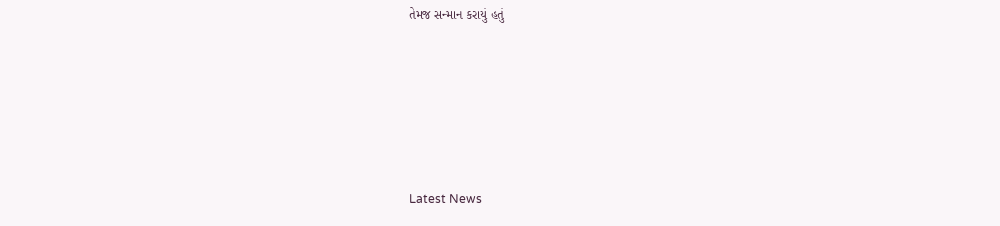તેમજ સન્માન કરાયું હતું






Latest News